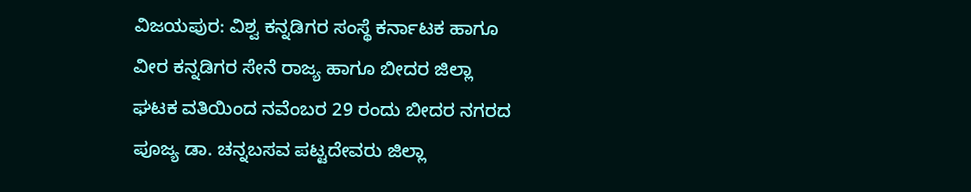ವಿಜಯಪುರ: ವಿಶ್ವ ಕನ್ನಡಿಗರ ಸಂಸ್ಥೆ ಕರ್ನಾಟಕ ಹಾಗೂ ವೀರ ಕನ್ನಡಿಗರ ಸೇನೆ ರಾಜ್ಯ ಹಾಗೂ ಬೀದರ ಜಿಲ್ಲಾ ಘಟಕ ವತಿಯಿಂದ ನವೆಂಬರ 29 ರಂದು ಬೀದರ ನಗರದ ಪೂಜ್ಯ ಡಾ. ಚನ್ನಬಸವ ಪಟ್ಟದೇವರು ಜಿಲ್ಲಾ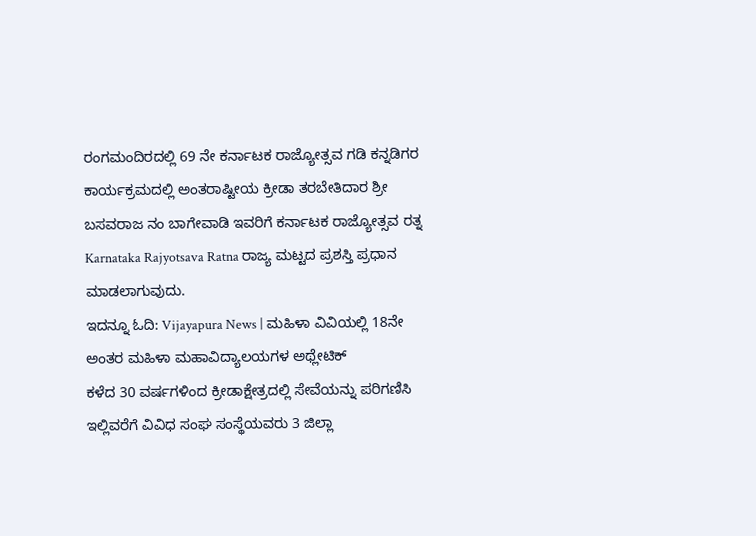ರಂಗಮಂದಿರದಲ್ಲಿ 69 ನೇ ಕರ್ನಾಟಕ ರಾಜ್ಯೋತ್ಸವ ಗಡಿ ಕನ್ನಡಿಗರ ಕಾರ್ಯಕ್ರಮದಲ್ಲಿ ಅಂತರಾಷ್ಟೀಯ ಕ್ರೀಡಾ ತರಬೇತಿದಾರ ಶ್ರೀ ಬಸವರಾಜ ನಂ ಬಾಗೇವಾಡಿ ಇವರಿಗೆ ಕರ್ನಾಟಕ ರಾಜ್ಯೋತ್ಸವ ರತ್ನ Karnataka Rajyotsava Ratna ರಾಜ್ಯ ಮಟ್ಟದ ಪ್ರಶಸ್ತಿ ಪ್ರಧಾನ ಮಾಡಲಾಗುವುದು.
ಇದನ್ನೂ ಓದಿ: Vijayapura News | ಮಹಿಳಾ ವಿವಿಯಲ್ಲಿ 18ನೇ ಅಂತರ ಮಹಿಳಾ ಮಹಾವಿದ್ಯಾಲಯಗಳ ಅಥ್ಲೇಟಿಕ್
ಕಳೆದ 30 ವರ್ಷಗಳಿಂದ ಕ್ರೀಡಾಕ್ಷೇತ್ರದಲ್ಲಿ ಸೇವೆಯನ್ನು ಪರಿಗಣಿಸಿ ಇಲ್ಲಿವರೆಗೆ ವಿವಿಧ ಸಂಘ ಸಂಸ್ಥೆಯವರು 3 ಜಿಲ್ಲಾ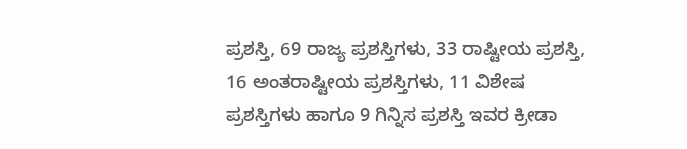ಪ್ರಶಸ್ತಿ, 69 ರಾಜ್ಯ ಪ್ರಶಸ್ತಿಗಳು, 33 ರಾಷ್ಟೀಯ ಪ್ರಶಸ್ತಿ, 16 ಅಂತರಾಷ್ಟೀಯ ಪ್ರಶಸ್ತಿಗಳು, 11 ವಿಶೇಷ ಪ್ರಶಸ್ತಿಗಳು ಹಾಗೂ 9 ಗಿನ್ನಿಸ ಪ್ರಶಸ್ತಿ ಇವರ ಕ್ರೀಡಾ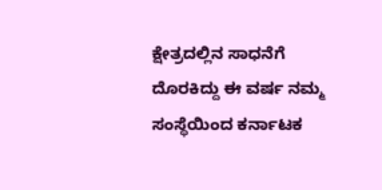ಕ್ಷೇತ್ರದಲ್ಲಿನ ಸಾಧನೆಗೆ ದೊರಕಿದ್ದು ಈ ವರ್ಷ ನಮ್ಮ ಸಂಸ್ಥೆಯಿಂದ ಕರ್ನಾಟಕ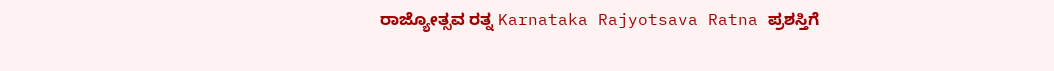ರಾಜ್ಯೋತ್ಸವ ರತ್ನ Karnataka Rajyotsava Ratna ಪ್ರಶಸ್ತಿಗೆ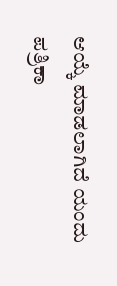ಆಯ್ಕೆ ಮಾಡಲಾಗಿದೆ ಯಂದು ಪತ್ರಿಕಾ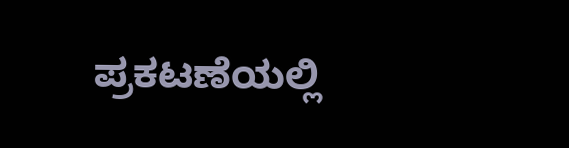ಪ್ರಕಟಣೆಯಲ್ಲಿ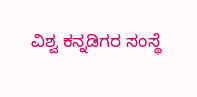ವಿಶ್ವ ಕನ್ನಡಿಗರ ಸಂಸ್ಥೆ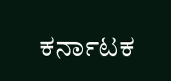ಕರ್ನಾಟಕ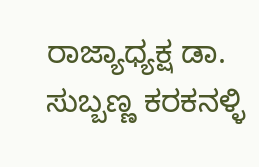ರಾಜ್ಯಾಧ್ಯಕ್ಷ ಡಾ. ಸುಬ್ಬಣ್ಣ ಕರಕನಳ್ಳಿ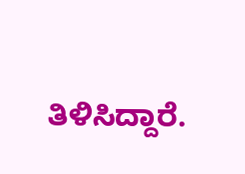ತಿಳಿಸಿದ್ದಾರೆ.